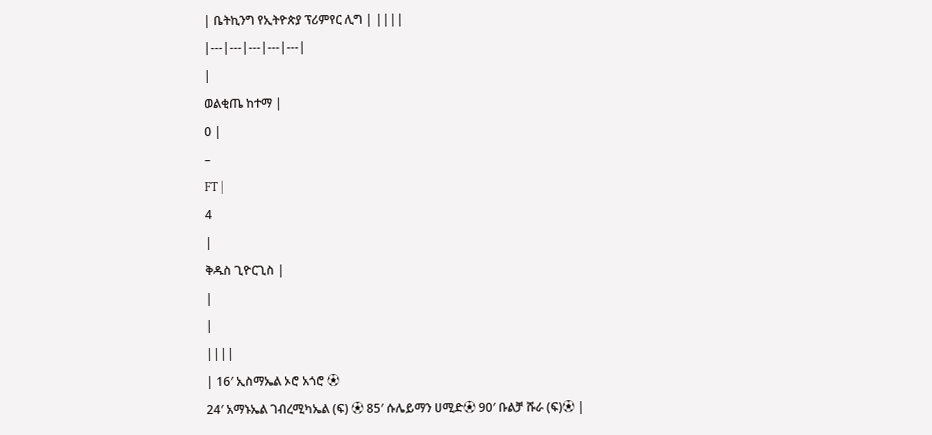| ቤትኪንግ የኢትዮጵያ ፕሪምየር ሊግ | ||||
|---|---|---|---|---|
|
ወልቂጤ ከተማ |
0 |
–
FT |
4
|
ቅዱስ ጊዮርጊስ |
|
|
||||
| 16′ ኢስማኤል ኦሮ አጎሮ ⚽
24′ አማኑኤል ገብረሚካኤል (ፍ) ⚽ 85′ ሱሌይማን ሀሚድ⚽ 90′ ቡልቻ ሹራ (ፍ)⚽ |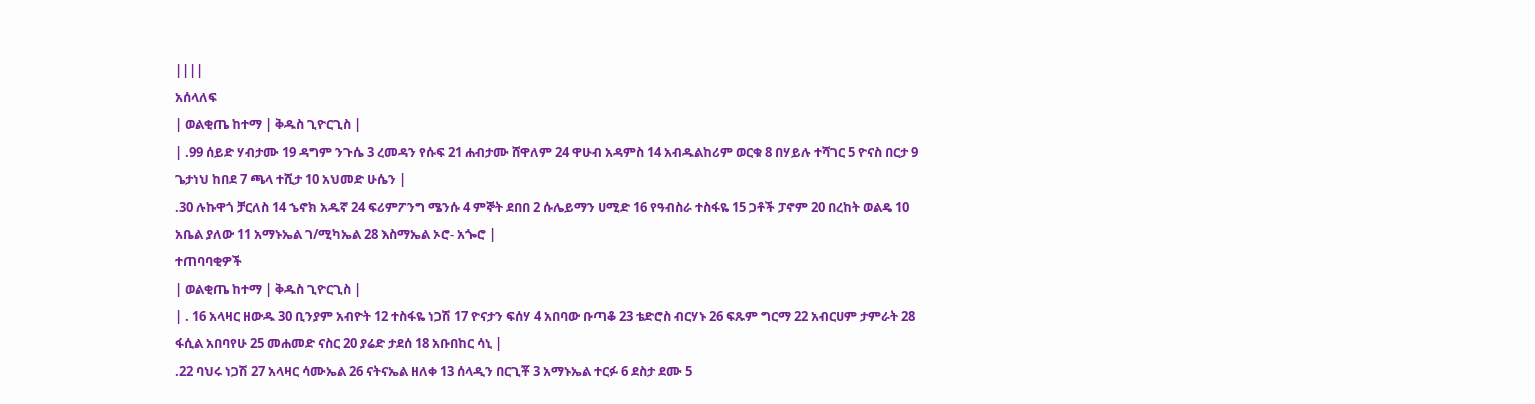||||
አሰላለፍ
| ወልቂጤ ከተማ | ቅዱስ ጊዮርጊስ |
| .99 ሰይድ ሃብታሙ 19 ዳግም ንጉሴ 3 ረመዳን የሱፍ 21 ሐብታሙ ሸዋለም 24 ዋሁብ አዳምስ 14 አብዱልከሪም ወርቁ 8 በሃይሉ ተሻገር 5 ዮናስ በርታ 9 ጌታነህ ከበደ 7 ጫላ ተሺታ 10 አህመድ ሁሴን |
.30 ሉኩዋጎ ቻርለስ 14 ኄኖክ አዱኛ 24 ፍሪምፖንግ ሜንሱ 4 ምኞት ደበበ 2 ሱሌይማን ሀሚድ 16 የዓብስራ ተስፋዬ 15 ጋቶች ፓኖም 20 በረከት ወልዴ 10 አቤል ያለው 11 አማኑኤል ገ/ሚካኤል 28 እስማኤል ኦሮ- አጐሮ |
ተጠባባቂዎች
| ወልቂጤ ከተማ | ቅዱስ ጊዮርጊስ |
| . 16 አላዛር ዘውዱ 30 ቢንያም አብዮት 12 ተስፋዬ ነጋሽ 17 ዮናታን ፍሰሃ 4 አበባው ቡጣቆ 23 ቴድሮስ ብርሃኑ 26 ፍጹም ግርማ 22 አብርሀም ታምራት 28 ፋሲል አበባየሁ 25 መሐመድ ናስር 20 ያሬድ ታደሰ 18 አቡበከር ሳኒ |
.22 ባህሩ ነጋሽ 27 አላዛር ሳሙኤል 26 ናትናኤል ዘለቀ 13 ሰላዲን በርጊቾ 3 አማኑኤል ተርፉ 6 ደስታ ደሙ 5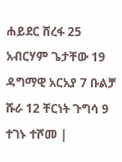ሐይደር ሸረፋ 25 አብርሃም ጌታቸው 19 ዳግማዊ አርአያ 7 ቡልቻ ሹራ 12 ቸርነት ጉግሳ 9 ተገኑ ተሾመ |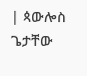| ጳውሎስ ጌታቸው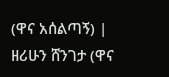(ዋና አሰልጣኝ) |
ዘሪሁን ሸንገታ (ዋና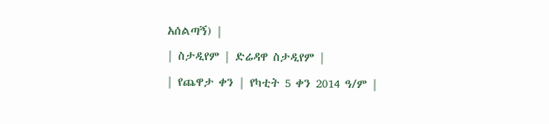አሰልጣኝ) |
| ስታዲየም | ድሬዳዋ ስታዲየም |
| የጨዋታ ቀን | የካቲት 5 ቀን 2014 ዓ/ም |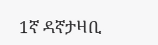1ኛ ዳኛታዛቢ